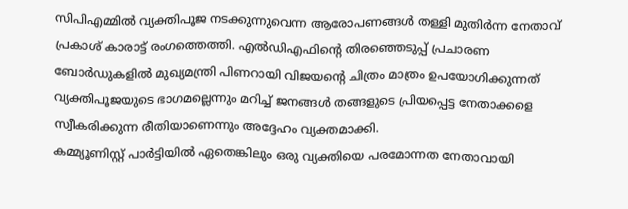സിപിഎമ്മിൽ വ്യക്തിപൂജ നടക്കുന്നുവെന്ന ആരോപണങ്ങൾ തള്ളി മുതിർന്ന നേതാവ് പ്രകാശ് കാരാട്ട് രംഗത്തെത്തി. എൽഡിഎഫിന്റെ തിരഞ്ഞെടുപ്പ് പ്രചാരണ ബോർഡുകളിൽ മുഖ്യമന്ത്രി പിണറായി വിജയന്റെ ചിത്രം മാത്രം ഉപയോഗിക്കുന്നത് വ്യക്തിപൂജയുടെ ഭാഗമല്ലെന്നും മറിച്ച് ജനങ്ങൾ തങ്ങളുടെ പ്രിയപ്പെട്ട നേതാക്കളെ സ്വീകരിക്കുന്ന രീതിയാണെന്നും അദ്ദേഹം വ്യക്തമാക്കി.
കമ്മ്യൂണിസ്റ്റ് പാർട്ടിയിൽ ഏതെങ്കിലും ഒരു വ്യക്തിയെ പരമോന്നത നേതാവായി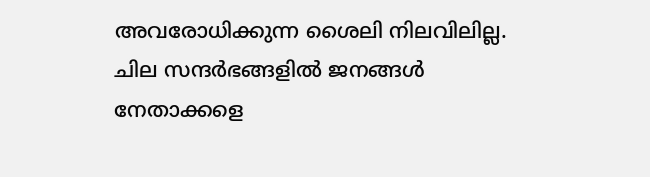അവരോധിക്കുന്ന ശൈലി നിലവിലില്ല. ചില സന്ദർഭങ്ങളിൽ ജനങ്ങൾ നേതാക്കളെ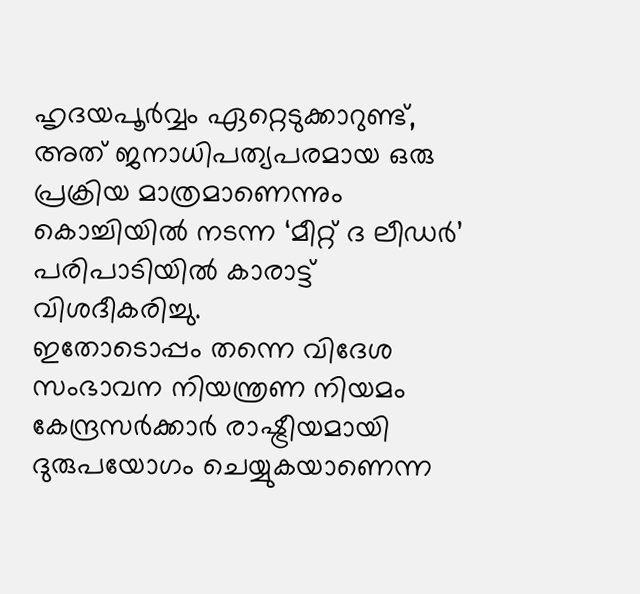ഹൃദയപൂർവ്വം ഏറ്റെടുക്കാറുണ്ട്, അത് ജനാധിപത്യപരമായ ഒരു പ്രക്രിയ മാത്രമാണെന്നും കൊച്ചിയിൽ നടന്ന ‘മീറ്റ് ദ ലീഡർ’ പരിപാടിയിൽ കാരാട്ട് വിശദീകരിച്ചു.
ഇതോടൊപ്പം തന്നെ വിദേശ സംഭാവന നിയന്ത്രണ നിയമം കേന്ദ്രസർക്കാർ രാഷ്ട്രീയമായി ദുരുപയോഗം ചെയ്യുകയാണെന്ന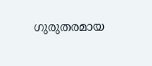ഗുരുതരമായ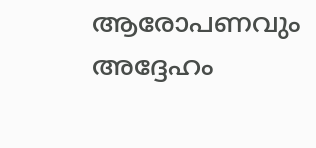ആരോപണവും അദ്ദേഹം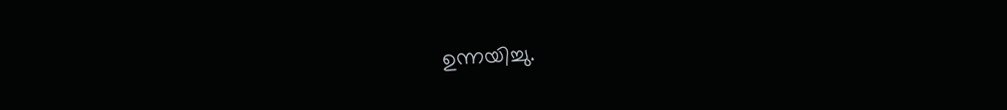ഉന്നയിച്ചു.